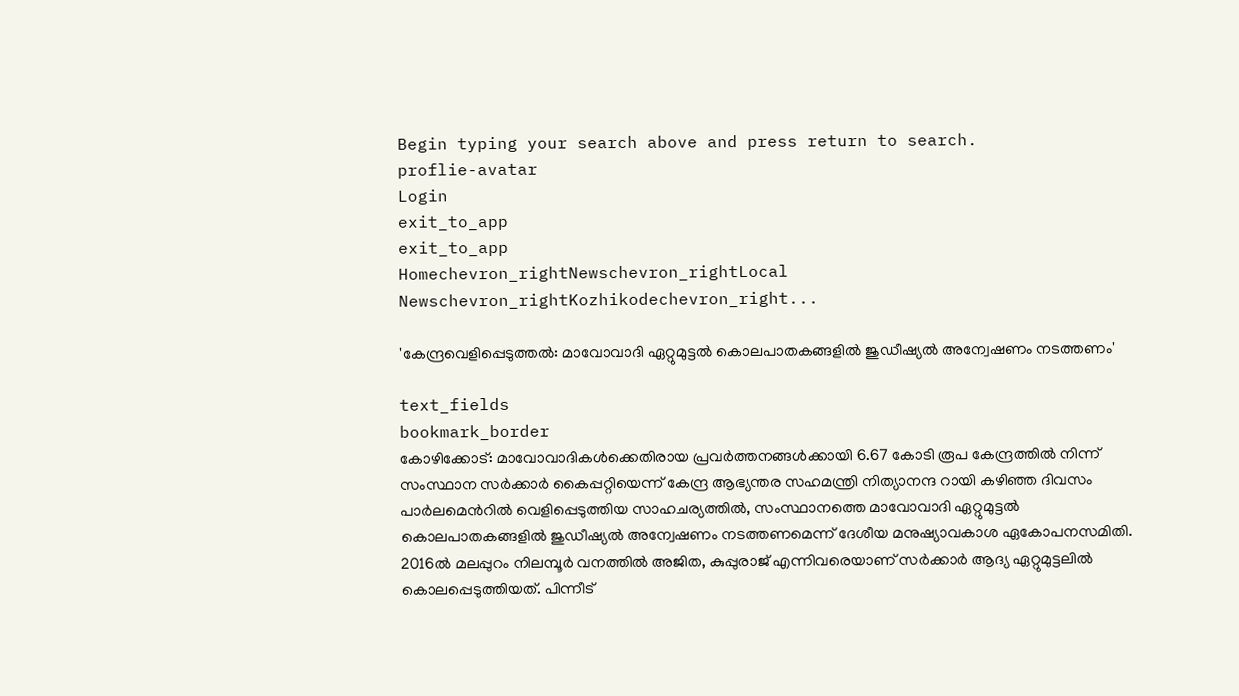Begin typing your search above and press return to search.
proflie-avatar
Login
exit_to_app
exit_to_app
Homechevron_rightNewschevron_rightLocal Newschevron_rightKozhikodechevron_right...

'കേന്ദ്രവെളിപ്പെടുത്തൽ: മാവോവാദി ഏറ്റുമുട്ടൽ കൊലപാതകങ്ങളില്‍ ജുഡീഷ്യല്‍ അന്വേഷണം നടത്തണം'

text_fields
bookmark_border
കോഴിക്കോട്: മാവോവാദികൾക്കെതിരായ പ്രവർത്തനങ്ങൾക്കായി 6.67 കോടി രൂപ കേന്ദ്രത്തിൽ നിന്ന് സംസ്ഥാന സർക്കാര്‍ കൈപ്പറ്റിയെന്ന് കേന്ദ്ര ആഭ്യന്തര സഹമന്ത്രി നിത്യാനന്ദ റായി കഴിഞ്ഞ ദിവസം പാർലമെന്‍റിൽ വെളിപ്പെടുത്തിയ സാഹചര്യത്തിൽ, സംസ്ഥാനത്തെ മാവോവാദി ഏറ്റുമുട്ടൽ കൊലപാതകങ്ങളില്‍ ജുഡീഷ്യല്‍ അന്വേഷണം നടത്തണമെന്ന് ദേശീയ മനുഷ്യാവകാശ ഏകോപനസമിതി. 2016ല്‍ മലപ്പുറം നിലമ്പൂര്‍ വനത്തില്‍ അജിത, കുപ്പുരാജ് എന്നിവരെയാണ് സര്‍ക്കാര്‍ ആദ്യ ഏറ്റുമുട്ടലില്‍ കൊലപ്പെടുത്തിയത്. പിന്നീട്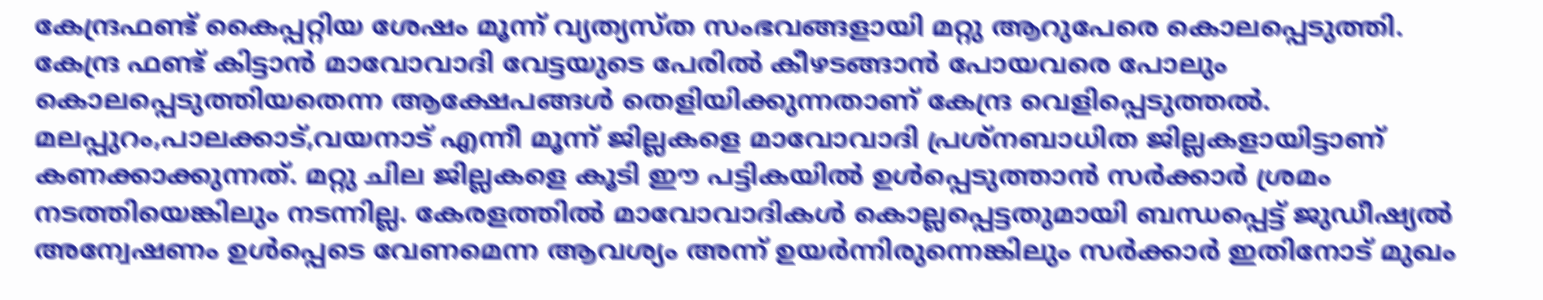കേന്ദ്രഫണ്ട് കൈപ്പറ്റിയ ശേഷം മൂന്ന് വ്യത്യസ്ത സംഭവങ്ങളായി മറ്റു ആറുപേരെ കൊലപ്പെടുത്തി. കേന്ദ്ര ഫണ്ട് കിട്ടാന്‍ മാവോവാദി വേട്ടയുടെ പേരില്‍ കീഴടങ്ങാന്‍ പോയവരെ പോലും കൊലപ്പെടുത്തിയതെന്ന ആക്ഷേപങ്ങള്‍ തെളിയിക്കുന്നതാണ് കേന്ദ്ര വെളിപ്പെടുത്തൽ. മലപ്പുറം,പാലക്കാട്,വയനാട് എന്നീ മൂന്ന് ജില്ലകളെ മാവോവാദി പ്രശ്‌നബാധിത ജില്ലകളായിട്ടാണ് കണക്കാക്കുന്നത്. മറ്റു ചില ജില്ലകളെ കൂടി ഈ പട്ടികയില്‍ ഉള്‍പ്പെടുത്താന്‍ സര്‍ക്കാര്‍ ശ്രമം നടത്തിയെങ്കിലും നടന്നില്ല. കേരളത്തില്‍ മാവോവാദികള്‍ കൊല്ലപ്പെട്ടതുമായി ബന്ധപ്പെട്ട് ജുഡീഷ്യല്‍ അന്വേഷണം ഉൾപ്പെടെ വേണമെന്ന ആവശ്യം അന്ന് ഉയര്‍ന്നിരുന്നെങ്കിലും സര്‍ക്കാര്‍ ഇതിനോട് മുഖം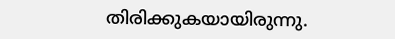തിരിക്കുകയായിരുന്നു.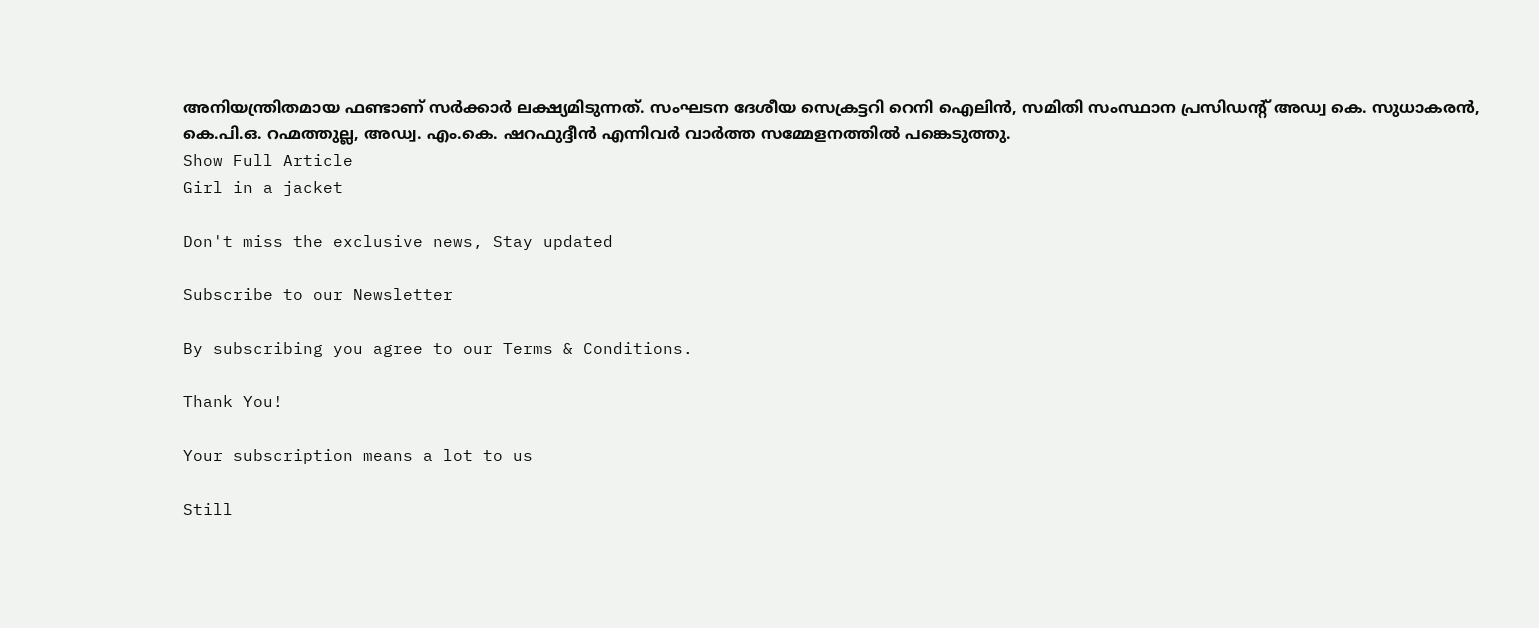അനിയന്ത്രിതമായ ഫണ്ടാണ് സർക്കാർ ലക്ഷ്യമിടുന്നത്. സംഘടന ദേശീയ സെക്രട്ടറി റെനി ഐലിന്‍, സമിതി സംസ്ഥാന പ്രസിഡന്‍റ് അഡ്വ കെ. സുധാകരൻ, കെ.പി.ഒ. റഹ്മത്തുല്ല, അഡ്വ. എം.കെ. ഷറഫുദ്ദീൻ എന്നിവർ വാർത്ത സമ്മേളനത്തിൽ പങ്കെടുത്തു.
Show Full Article
Girl in a jacket

Don't miss the exclusive news, Stay updated

Subscribe to our Newsletter

By subscribing you agree to our Terms & Conditions.

Thank You!

Your subscription means a lot to us

Still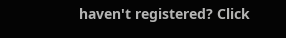haven't registered? Click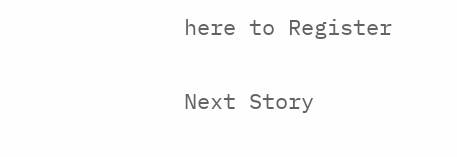here to Register

Next Story